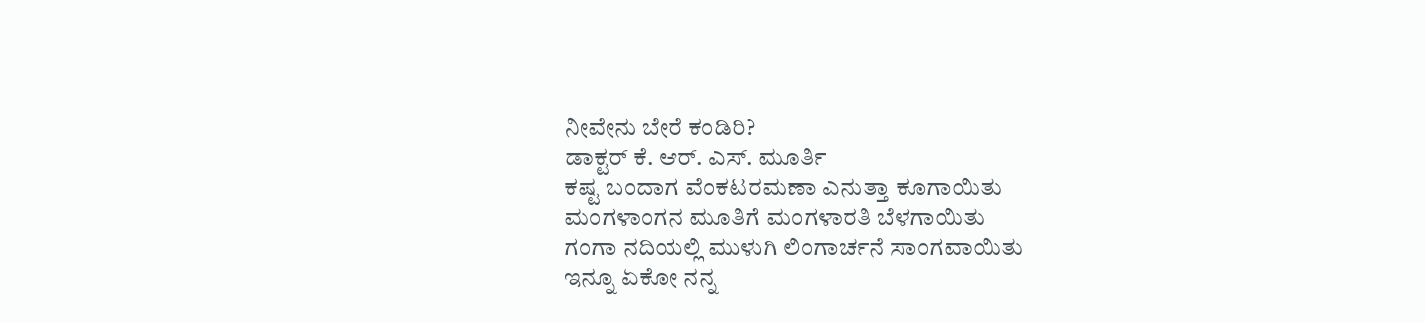ನೀವೇನು ಬೇರೆ ಕಂಡಿರಿ?
ಡಾಕ್ಟರ್ ಕೆ. ಆರ್. ಎಸ್. ಮೂರ್ತಿ
ಕಷ್ಟ ಬಂದಾಗ ವೆಂಕಟರಮಣಾ ಎನುತ್ತಾ ಕೂಗಾಯಿತು
ಮಂಗಳಾಂಗನ ಮೂತಿಗೆ ಮಂಗಳಾರತಿ ಬೆಳಗಾಯಿತು
ಗಂಗಾ ನದಿಯಲ್ಲಿ ಮುಳುಗಿ ಲಿಂಗಾರ್ಚನೆ ಸಾಂಗವಾಯಿತು
ಇನ್ನೂ ಏಕೋ ನನ್ನ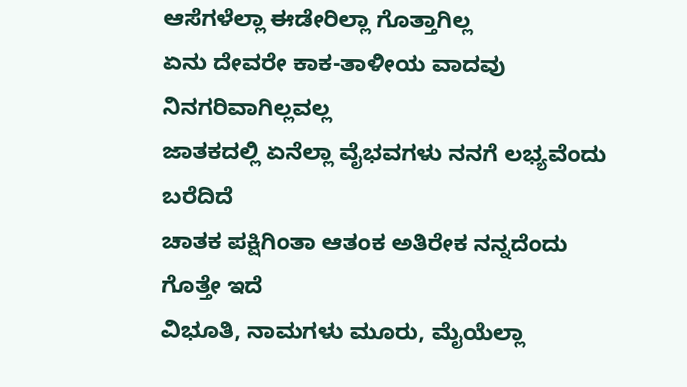ಆಸೆಗಳೆಲ್ಲಾ ಈಡೇರಿಲ್ಲಾ ಗೊತ್ತಾಗಿಲ್ಲ
ಏನು ದೇವರೇ ಕಾಕ-ತಾಳೀಯ ವಾದವು ನಿನಗರಿವಾಗಿಲ್ಲವಲ್ಲ
ಜಾತಕದಲ್ಲಿ ಏನೆಲ್ಲಾ ವೈಭವಗಳು ನನಗೆ ಲಭ್ಯವೆಂದು ಬರೆದಿದೆ
ಚಾತಕ ಪಕ್ಷಿಗಿಂತಾ ಆತಂಕ ಅತಿರೇಕ ನನ್ನದೆಂದು ಗೊತ್ತೇ ಇದೆ
ವಿಭೂತಿ, ನಾಮಗಳು ಮೂರು, ಮೈಯೆಲ್ಲಾ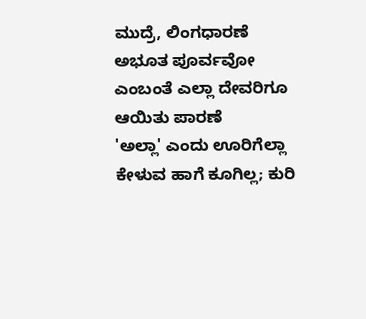ಮುದ್ರೆ, ಲಿಂಗಧಾರಣೆ
ಅಭೂತ ಪೂರ್ವವೋ ಎಂಬಂತೆ ಎಲ್ಲಾ ದೇವರಿಗೂ ಆಯಿತು ಪಾರಣೆ
'ಅಲ್ಲಾ' ಎಂದು ಊರಿಗೆಲ್ಲಾ ಕೇಳುವ ಹಾಗೆ ಕೂಗಿಲ್ಲ; ಕುರಿ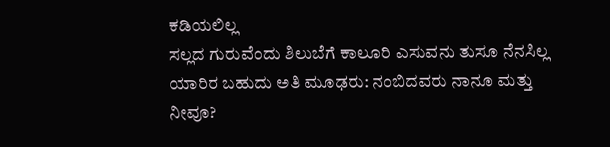ಕಡಿಯಲಿಲ್ಲ
ಸಲ್ಲದ ಗುರುವೆಂದು ಶಿಲುಬೆಗೆ ಕಾಲೂರಿ ಎಸುವನು ತುಸೂ ನೆನಸಿಲ್ಲ
ಯಾರಿರ ಬಹುದು ಅತಿ ಮೂಢರು: ನಂಬಿದವರು ನಾನೂ ಮತ್ತು ನೀವೂ?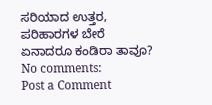ಸರಿಯಾದ ಉತ್ತರ, ಪರಿಹಾರಗಳ ಬೇರೆ ಏನಾದರೂ ಕಂಡಿರಾ ತಾವೂ?
No comments:
Post a Comment